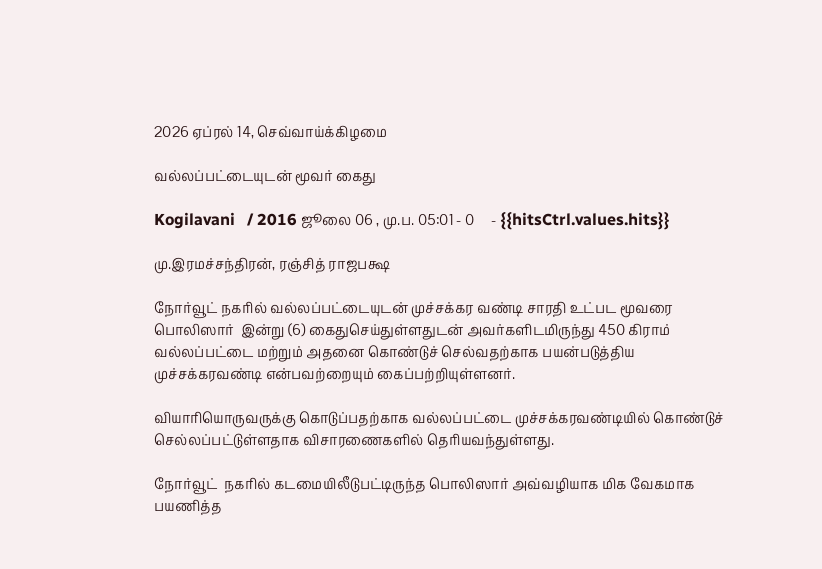2026 ஏப்ரல் 14, செவ்வாய்க்கிழமை

வல்லப்பட்டையுடன் மூவர் கைது

Kogilavani   / 2016 ஜூலை 06 , மு.ப. 05:01 - 0     - {{hitsCtrl.values.hits}}

மு.இரமச்சந்திரன், ரஞ்சித் ராஜபக்ஷ

நோர்வூட் நகரில் வல்லப்பட்டையுடன் முச்சக்கர வண்டி சாரதி உட்பட மூவரை பொலிஸார்  இன்று (6) கைதுசெய்துள்ளதுடன் அவர்களிடமிருந்து 450 கிராம் வல்லப்பட்டை மற்றும் அதனை கொண்டுச் செல்வதற்காக பயன்படுத்திய முச்சக்கரவண்டி என்பவற்றையும் கைப்பற்றியுள்ளனர்.

வியாரியொருவருக்கு கொடுப்பதற்காக வல்லப்பட்டை முச்சக்கரவண்டியில் கொண்டுச் செல்லப்பட்டுள்ளதாக விசாரணைகளில் தெரியவந்துள்ளது.

நோர்வூட்  நகரில் கடமையிலீடுபட்டிருந்த பொலிஸார் அவ்வழியாக மிக வேகமாக பயணித்த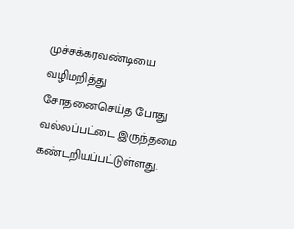முச்சக்கரவண்டியை வழிமறித்து சோதனைசெய்த போது வல்லப்பட்டை இருந்தமை கண்டறியப்பட்டுள்ளது.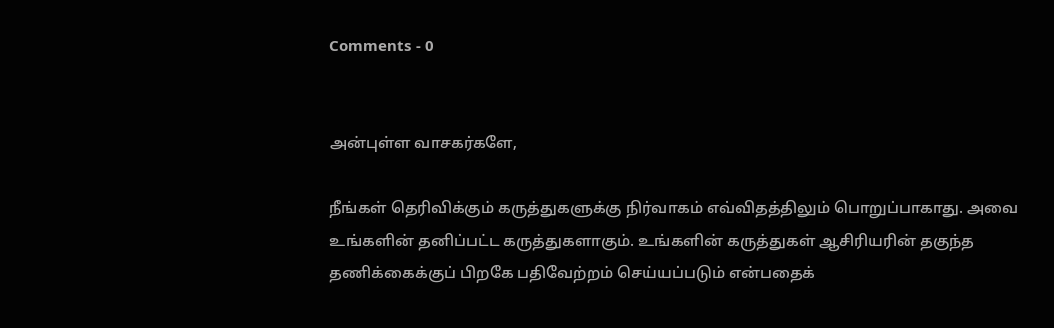Comments - 0


அன்புள்ள வாசகர்களே,

நீங்கள் தெரிவிக்கும் கருத்துகளுக்கு நிர்வாகம் எவ்விதத்திலும் பொறுப்பாகாது. அவை உங்களின் தனிப்பட்ட கருத்துகளாகும். உங்களின் கருத்துகள் ஆசிரியரின் தகுந்த தணிக்கைக்குப் பிறகே பதிவேற்றம் செய்யப்படும் என்பதைக்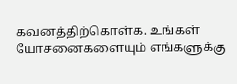கவனத்திற்கொள்க. உங்கள் யோசனைகளையும் எங்களுக்கு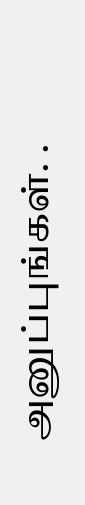அனுப்புங்கள். .